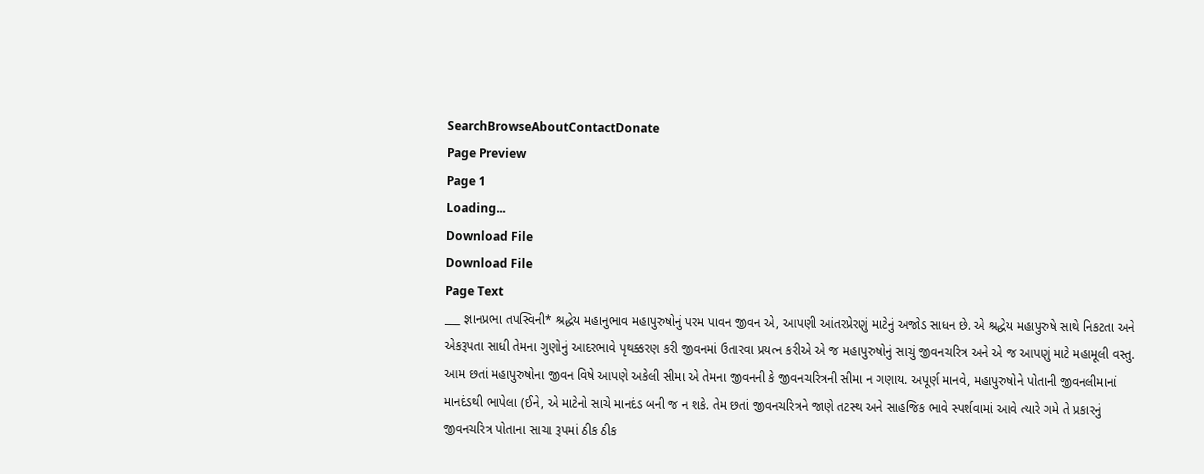SearchBrowseAboutContactDonate
Page Preview
Page 1
Loading...
Download File
Download File
Page Text
___ જ્ઞાનપ્રભા તપસ્વિની* શ્રદ્ધેય મહાનુભાવ મહાપુરુષોનું પરમ પાવન જીવન એ, આપણી આંતરપ્રેરણું માટેનું અજોડ સાધન છે. એ શ્રદ્ધેય મહાપુરુષે સાથે નિકટતા અને એકરૂપતા સાધી તેમના ગુણોનું આદરભાવે પૃથક્કરણ કરી જીવનમાં ઉતારવા પ્રયત્ન કરીએ એ જ મહાપુરુષોનું સાચું જીવનચરિત્ર અને એ જ આપણું માટે મહામૂલી વસ્તુ. આમ છતાં મહાપુરુષોના જીવન વિષે આપણે અકેલી સીમા એ તેમના જીવનની કે જીવનચરિત્રની સીમા ન ગણાય. અપૂર્ણ માનવે, મહાપુરુષોને પોતાની જીવનલીમાનાં માનદંડથી ભાપેલા (ઈને, એ માટેનો સાચે માનદંડ બની જ ન શકે. તેમ છતાં જીવનચરિત્રને જાણે તટસ્થ અને સાહજિક ભાવે સ્પર્શવામાં આવે ત્યારે ગમે તે પ્રકારનું જીવનચરિત્ર પોતાના સાચા રૂપમાં ઠીક ઠીક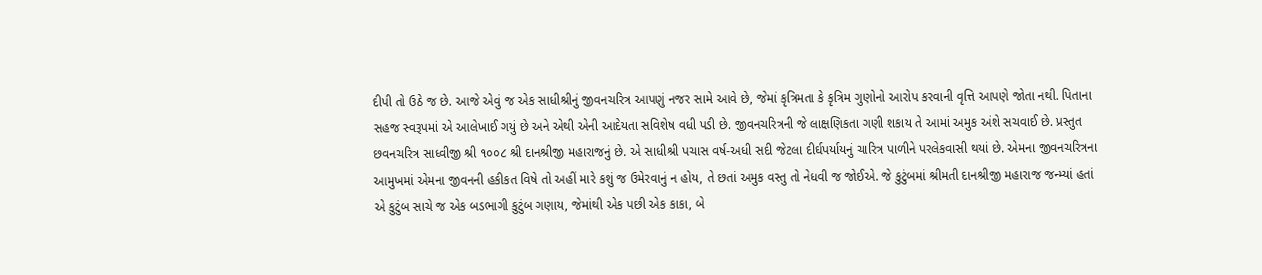દીપી તો ઉઠે જ છે. આજે એવું જ એક સાધીશ્રીનું જીવનચરિત્ર આપણું નજર સામે આવે છે, જેમાં કૃત્રિમતા કે કૃત્રિમ ગુણોનો આરોપ કરવાની વૃત્તિ આપણે જોતા નથી. પિતાના સહજ સ્વરૂપમાં એ આલેખાઈ ગયું છે અને એથી એની આદેયતા સવિશેષ વધી પડી છે. જીવનચરિત્રની જે લાક્ષણિકતા ગણી શકાય તે આમાં અમુક અંશે સચવાઈ છે. પ્રસ્તુત છવનચરિત્ર સાધ્વીજી શ્રી ૧૦૦૮ શ્રી દાનશ્રીજી મહારાજનું છે. એ સાધીશ્રી પચાસ વર્ષ-અધી સદી જેટલા દીર્ઘપર્યાયનું ચારિત્ર પાળીને પરલેકવાસી થયાં છે. એમના જીવનચરિત્રના આમુખમાં એમના જીવનની હકીકત વિષે તો અહીં મારે કશું જ ઉમેરવાનું ન હોય, તે છતાં અમુક વસ્તુ તો નેધવી જ જોઈએ. જે કુટુંબમાં શ્રીમતી દાનશ્રીજી મહારાજ જન્મ્યાં હતાં એ કુટુંબ સાચે જ એક બડભાગી કુટુંબ ગણાય, જેમાંથી એક પછી એક કાકા, બે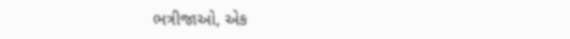ભત્રીજાઓ, એક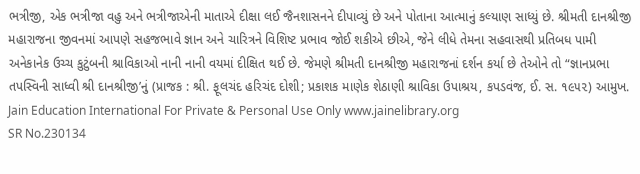ભત્રીજી, એક ભત્રીજા વહુ અને ભત્રીજાએની માતાએ દીક્ષા લઈ જૈનશાસનને દીપાવ્યું છે અને પોતાના આત્માનું કલ્યાણ સાધ્યું છે. શ્રીમતી દાનશ્રીજી મહારાજના જીવનમાં આપણે સહજભાવે જ્ઞાન અને ચારિત્રને વિશિષ્ટ પ્રભાવ જોઈ શકીએ છીએ, જેને લીધે તેમના સહવાસથી પ્રતિબધ પામી અનેકાનેક ઉચ્ચ કુટુંબની શ્રાવિકાઓ નાની નાની વયમાં દીક્ષિત થઈ છે. જેમણે શ્રીમતી દાનશ્રીજી મહારાજનાં દર્શન કર્યા છે તેઓને તો “જ્ઞાનપ્રભા તપસ્વિની સાધ્વી શ્રી દાનશ્રીજી’નું (પ્રાજક : શ્રી. ફૂલચંદ હરિચંદ દોશી; પ્રકાશક માણેક શેઠાણી શ્રાવિકા ઉપાશ્રય, કપડવંજ, ઈ. સ. ૧૯૫૨) આમુખ. Jain Education International For Private & Personal Use Only www.jainelibrary.org
SR No.230134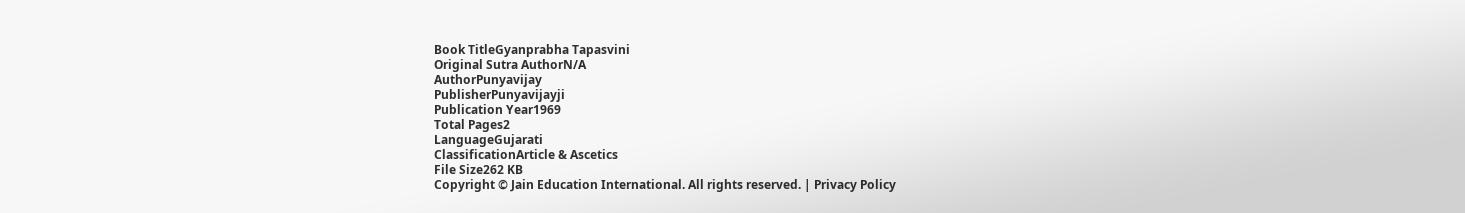Book TitleGyanprabha Tapasvini
Original Sutra AuthorN/A
AuthorPunyavijay
PublisherPunyavijayji
Publication Year1969
Total Pages2
LanguageGujarati
ClassificationArticle & Ascetics
File Size262 KB
Copyright © Jain Education International. All rights reserved. | Privacy Policy